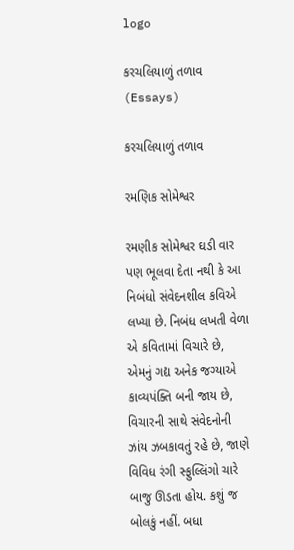logo

કરચલિયાળું તળાવ (Essays)

કરચલિયાળું તળાવ

રમણિક સોમેશ્વર

રમણીક સોમેશ્વર ઘડી વાર પણ ભૂલવા દેતા નથી કે આ નિબંધો સંવેદનશીલ કવિએ લખ્યા છે. નિબંધ લખતી વેળા એ કવિતામાં વિચારે છે, એમનું ગદ્ય અનેક જગ્યાએ કાવ્યપંક્તિ બની જાય છે, વિચારની સાથે સંવેદનોની ઝાંય ઝબકાવતું રહે છે, જાણે વિવિધ રંગી સ્ફુલ્લિંગો ચારે બાજુ ઊડતા હોય. કશું જ બોલકું નહીં. બધા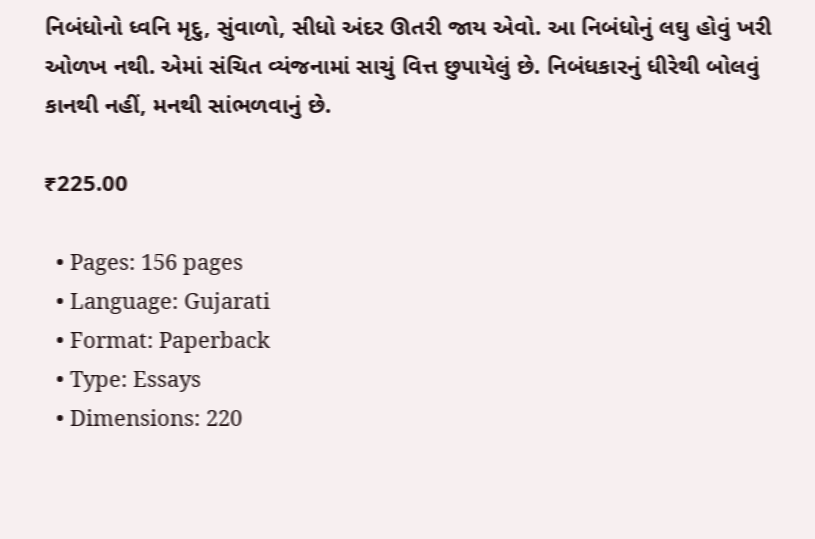નિબંધોનો ધ્વનિ મૃદુ, સુંવાળો, સીધો અંદર ઊતરી જાય એવો. આ નિબંધોનું લઘુ હોવું ખરી ઓળખ નથી. એમાં સંચિત વ્યંજનામાં સાચું વિત્ત છુપાયેલું છે. નિબંધકારનું ધીરેથી બોલવું કાનથી નહીં, મનથી સાંભળવાનું છે.

₹225.00

  • Pages: 156 pages
  • Language: Gujarati
  • Format: Paperback
  • Type: Essays
  • Dimensions: 220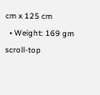cm x 125 cm
  • Weight: 169 gm
scroll-top